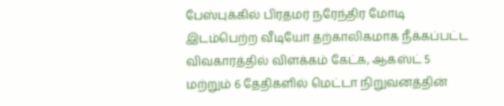பேஸ்புக்கில் பிரதமர் நரேந்திர மோடி இடம்பெற்ற வீடியோ தற்காலிகமாக நீக்கப்பட்ட விவகாரத்தில் விளக்கம் கேட்க, ஆகஸ்ட் 5 மற்றும் 6 தேதிகளில் மெட்டா நிறுவனத்தின்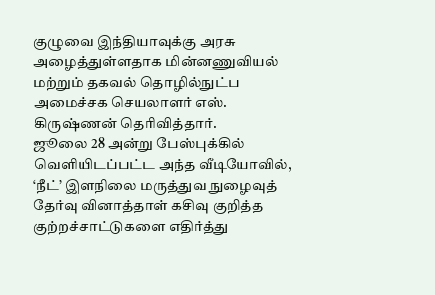குழுவை இந்தியாவுக்கு அரசு அழைத்துள்ளதாக மின்னணுவியல் மற்றும் தகவல் தொழில்நுட்ப அமைச்சக செயலாளர் எஸ். கிருஷ்ணன் தெரிவித்தார்.
ஜூலை 28 அன்று பேஸ்புக்கில் வெளியிடப்பட்ட அந்த வீடியோவில், ‘நீட்’ இளநிலை மருத்துவ நுழைவுத் தேர்வு வினாத்தாள் கசிவு குறித்த குற்றச்சாட்டுகளை எதிர்த்து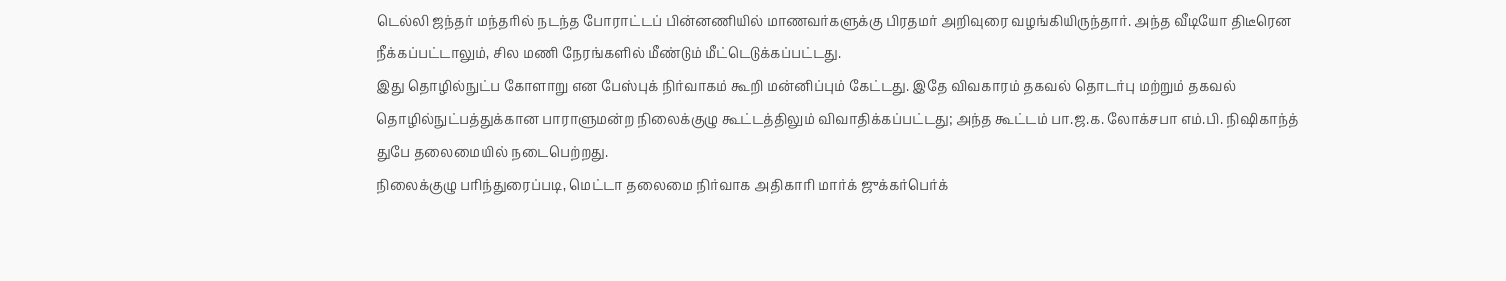டெல்லி ஜந்தர் மந்தரில் நடந்த போராட்டப் பின்னணியில் மாணவர்களுக்கு பிரதமர் அறிவுரை வழங்கியிருந்தார். அந்த வீடியோ திடீரென நீக்கப்பட்டாலும், சில மணி நேரங்களில் மீண்டும் மீட்டெடுக்கப்பட்டது.
இது தொழில்நுட்ப கோளாறு என பேஸ்புக் நிர்வாகம் கூறி மன்னிப்பும் கேட்டது. இதே விவகாரம் தகவல் தொடர்பு மற்றும் தகவல் தொழில்நுட்பத்துக்கான பாராளுமன்ற நிலைக்குழு கூட்டத்திலும் விவாதிக்கப்பட்டது; அந்த கூட்டம் பா.ஜ.க. லோக்சபா எம்.பி. நிஷிகாந்த் துபே தலைமையில் நடைபெற்றது.
நிலைக்குழு பரிந்துரைப்படி, மெட்டா தலைமை நிர்வாக அதிகாரி மார்க் ஜுக்கர்பெர்க்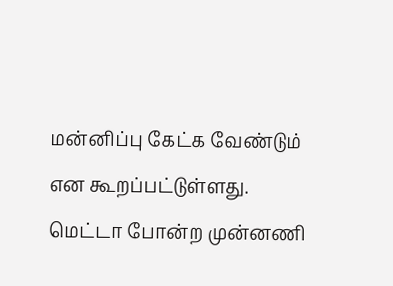மன்னிப்பு கேட்க வேண்டும் என கூறப்பட்டுள்ளது. மெட்டா போன்ற முன்னணி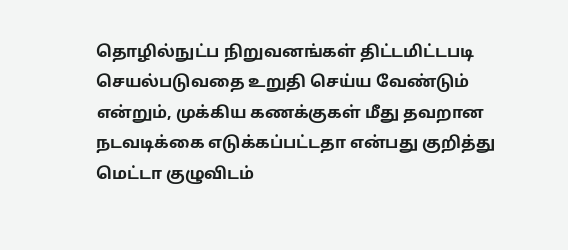தொழில்நுட்ப நிறுவனங்கள் திட்டமிட்டபடி செயல்படுவதை உறுதி செய்ய வேண்டும் என்றும், முக்கிய கணக்குகள் மீது தவறான நடவடிக்கை எடுக்கப்பட்டதா என்பது குறித்து மெட்டா குழுவிடம்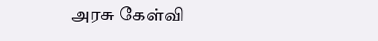அரசு கேள்வி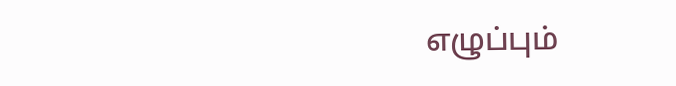எழுப்பும்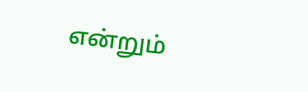என்றும்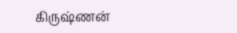கிருஷ்ணன்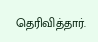தெரிவித்தார்.